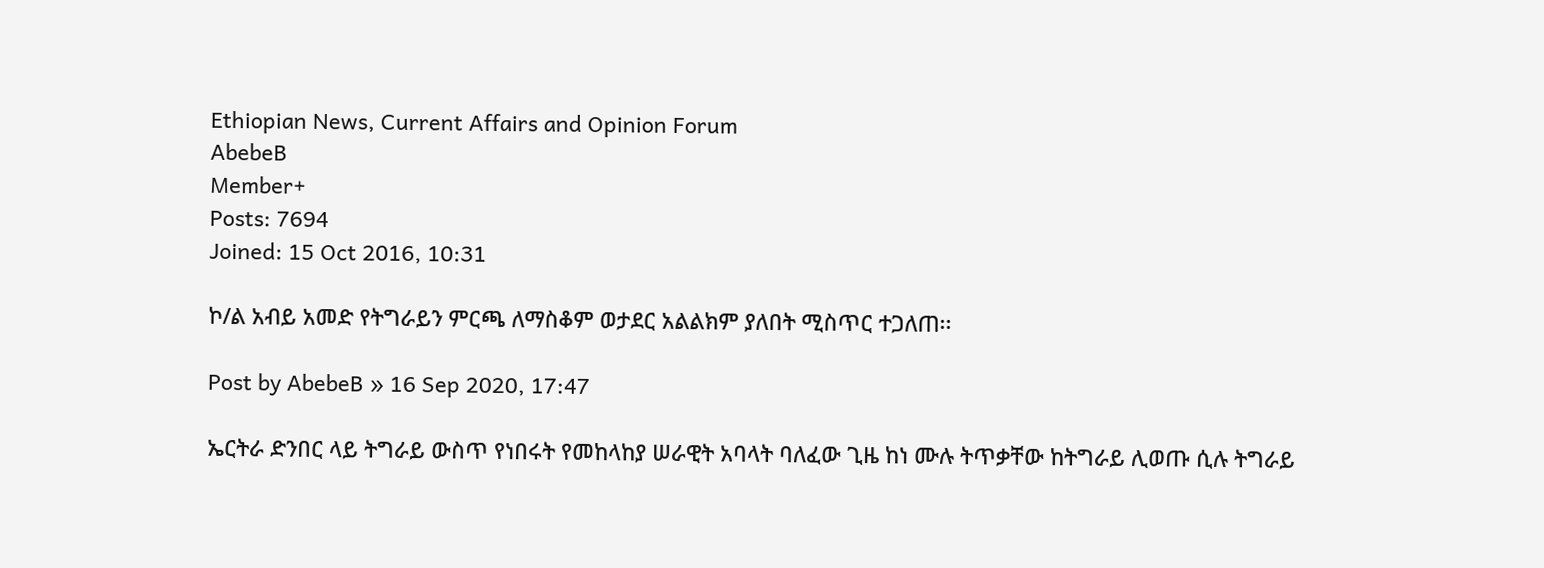Ethiopian News, Current Affairs and Opinion Forum
AbebeB
Member+
Posts: 7694
Joined: 15 Oct 2016, 10:31

ኮ/ል አብይ አመድ የትግራይን ምርጫ ለማስቆም ወታደር አልልክም ያለበት ሚስጥር ተጋለጠ፡፡

Post by AbebeB » 16 Sep 2020, 17:47

ኤርትራ ድንበር ላይ ትግራይ ውስጥ የነበሩት የመከላከያ ሠራዊት አባላት ባለፈው ጊዜ ከነ ሙሉ ትጥቃቸው ከትግራይ ሊወጡ ሲሉ ትግራይ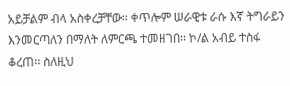አይቻልም ብላ አስቀረቻቸው፡፡ ቀጥሎም ሠራዊቱ ራሱ እኛ ትግራይን እንመርጣለን በማለት ለምርጫ ተመዘገበ፡፡ ኮ/ል አብይ ተስፋ ቆረጠ፡፡ ስለዚህ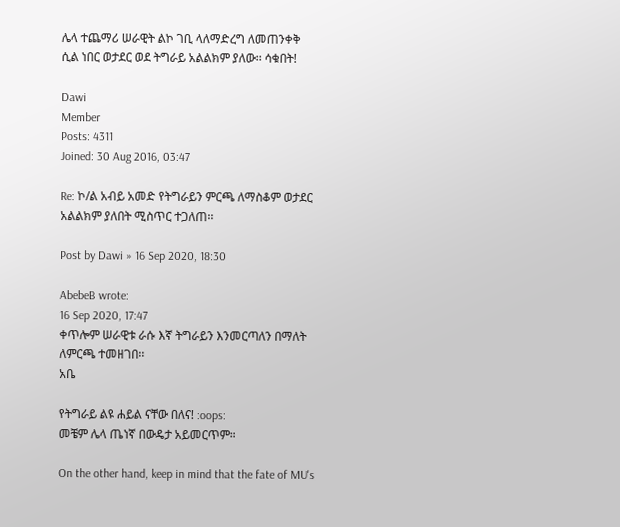ሌላ ተጨማሪ ሠራዊት ልኮ ገቢ ላለማድረግ ለመጠንቀቅ ሲል ነበር ወታደር ወደ ትግራይ አልልክም ያለው፡፡ ሳቁበት!

Dawi
Member
Posts: 4311
Joined: 30 Aug 2016, 03:47

Re: ኮ/ል አብይ አመድ የትግራይን ምርጫ ለማስቆም ወታደር አልልክም ያለበት ሚስጥር ተጋለጠ፡፡

Post by Dawi » 16 Sep 2020, 18:30

AbebeB wrote:
16 Sep 2020, 17:47
ቀጥሎም ሠራዊቱ ራሱ እኛ ትግራይን እንመርጣለን በማለት ለምርጫ ተመዘገበ፡፡
አቤ

የትግራይ ልዩ ሐይል ናቸው በለና! :oops:
መቼም ሌላ ጤነኛ በውዴታ አይመርጥም።

On the other hand, keep in mind that the fate of MU's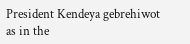President Kendeya gebrehiwot as in the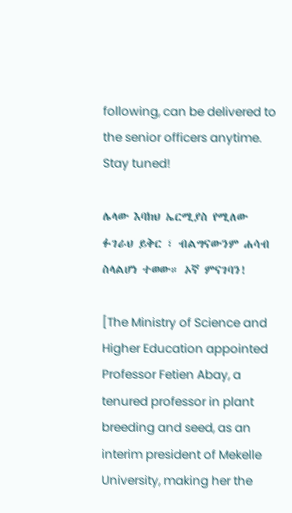following, can be delivered to the senior officers anytime. Stay tuned!

ሌላው እባክህ ኤርሚያስ የሚለው ፉገራህ ይቅር ፣ ብልግናውንም ሐሳብ ስላልሆነ ተወው። ኦኛ ምናገባን!

[The Ministry of Science and Higher Education appointed Professor Fetien Abay, a tenured professor in plant breeding and seed, as an interim president of Mekelle University, making her the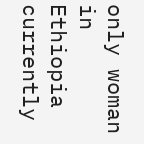only woman in Ethiopia currently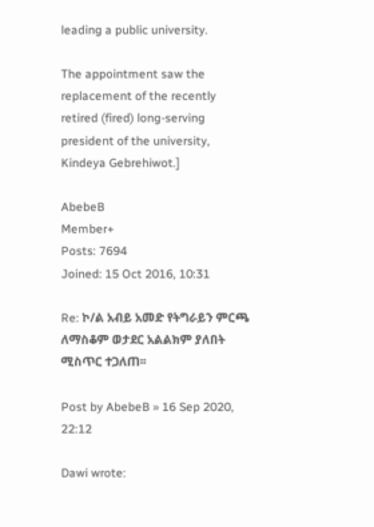leading a public university.

The appointment saw the replacement of the recently retired (fired) long-serving president of the university, Kindeya Gebrehiwot.]

AbebeB
Member+
Posts: 7694
Joined: 15 Oct 2016, 10:31

Re: ኮ/ል አብይ አመድ የትግራይን ምርጫ ለማስቆም ወታደር አልልክም ያለበት ሚስጥር ተጋለጠ፡፡

Post by AbebeB » 16 Sep 2020, 22:12

Dawi wrote: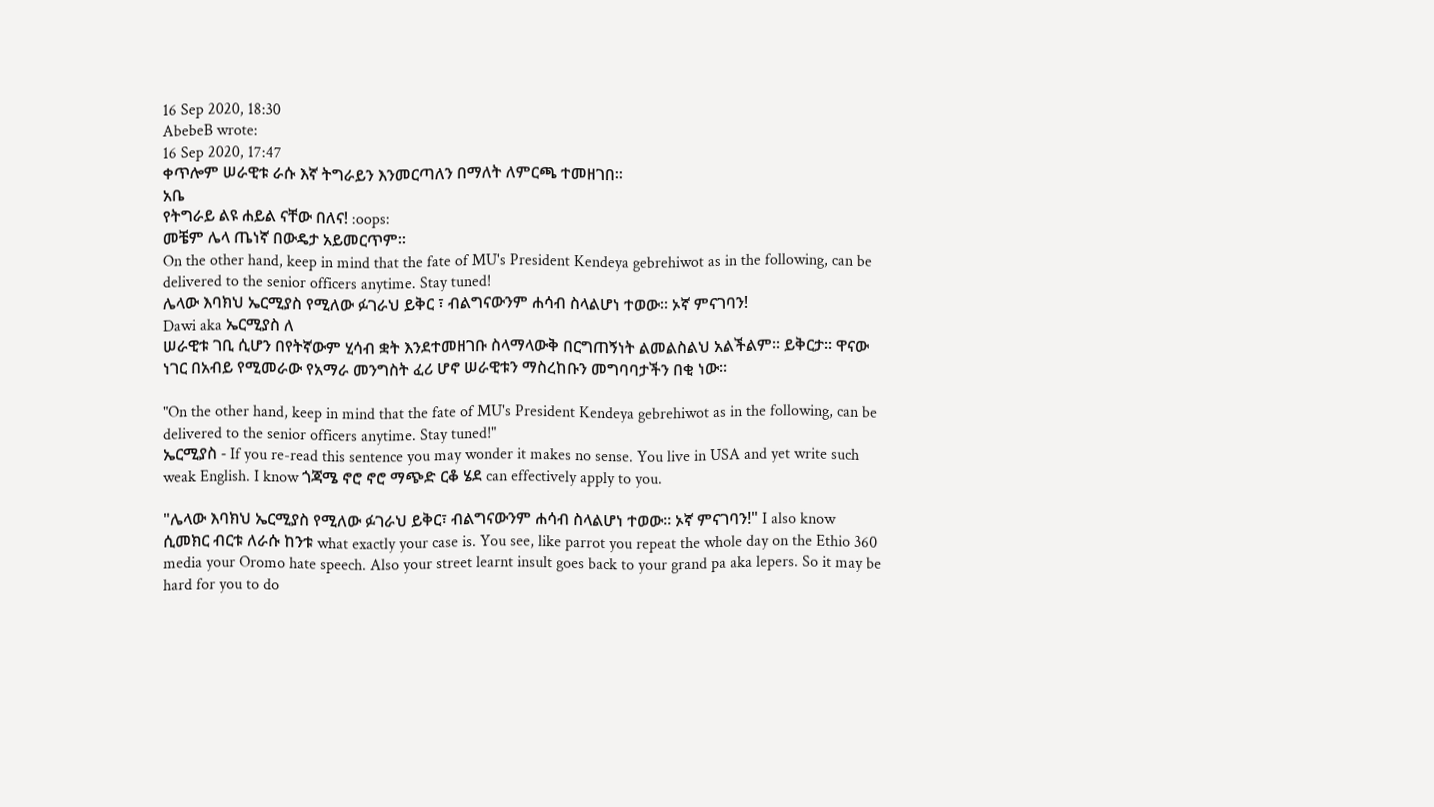16 Sep 2020, 18:30
AbebeB wrote:
16 Sep 2020, 17:47
ቀጥሎም ሠራዊቱ ራሱ እኛ ትግራይን እንመርጣለን በማለት ለምርጫ ተመዘገበ፡፡
አቤ
የትግራይ ልዩ ሐይል ናቸው በለና! :oops:
መቼም ሌላ ጤነኛ በውዴታ አይመርጥም።
On the other hand, keep in mind that the fate of MU's President Kendeya gebrehiwot as in the following, can be delivered to the senior officers anytime. Stay tuned!
ሌላው እባክህ ኤርሚያስ የሚለው ፉገራህ ይቅር ፣ ብልግናውንም ሐሳብ ስላልሆነ ተወው። ኦኛ ምናገባን!
Dawi aka ኤርሚያስ ለ
ሠራዊቱ ገቢ ሲሆን በየትኛውም ሂሳብ ቋት እንደተመዘገቡ ስላማላውቅ በርግጠኝነት ልመልስልህ አልችልም፡፡ ይቅርታ፡፡ ዋናው ነገር በአብይ የሚመራው የአማራ መንግስት ፈሪ ሆኖ ሠራዊቱን ማስረከቡን መግባባታችን በቂ ነው፡፡

"On the other hand, keep in mind that the fate of MU's President Kendeya gebrehiwot as in the following, can be delivered to the senior officers anytime. Stay tuned!"
ኤርሚያስ - If you re-read this sentence you may wonder it makes no sense. You live in USA and yet write such weak English. I know ጎጃሜ ኖሮ ኖሮ ማጭድ ርቆ ሄደ can effectively apply to you.

"ሌላው እባክህ ኤርሚያስ የሚለው ፉገራህ ይቅር፣ ብልግናውንም ሐሳብ ስላልሆነ ተወው። ኦኛ ምናገባን!" I also know ሲመክር ብርቱ ለራሱ ከንቱ what exactly your case is. You see, like parrot you repeat the whole day on the Ethio 360 media your Oromo hate speech. Also your street learnt insult goes back to your grand pa aka lepers. So it may be hard for you to do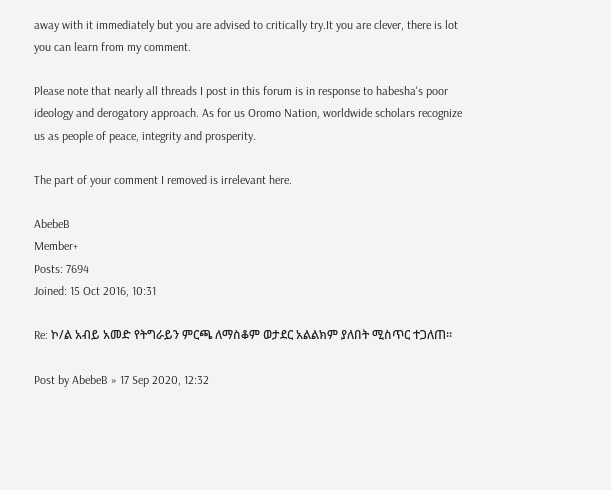away with it immediately but you are advised to critically try.It you are clever, there is lot you can learn from my comment.

Please note that nearly all threads I post in this forum is in response to habesha's poor ideology and derogatory approach. As for us Oromo Nation, worldwide scholars recognize us as people of peace, integrity and prosperity.

The part of your comment I removed is irrelevant here.

AbebeB
Member+
Posts: 7694
Joined: 15 Oct 2016, 10:31

Re: ኮ/ል አብይ አመድ የትግራይን ምርጫ ለማስቆም ወታደር አልልክም ያለበት ሚስጥር ተጋለጠ፡፡

Post by AbebeB » 17 Sep 2020, 12:32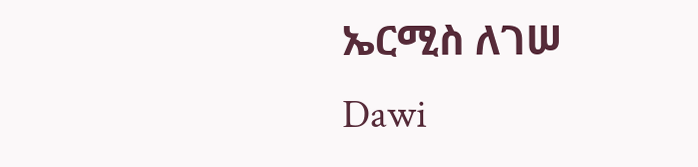ኤርሚስ ለገሠ
Dawi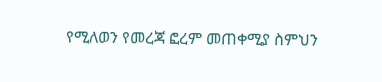የሚለወን የመረጃ ፎረም መጠቀሚያ ስምህን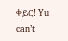ቀይር! Yu can’t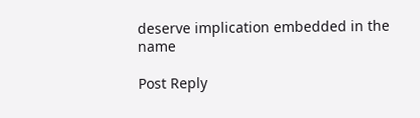deserve implication embedded in the name

Post Reply